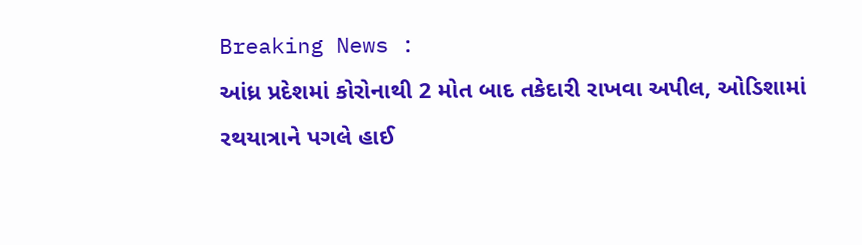Breaking News :
આંધ્ર પ્રદેશમાં કોરોનાથી 2 મોત બાદ તકેદારી રાખવા અપીલ, ઓડિશામાં રથયાત્રાને પગલે હાઈ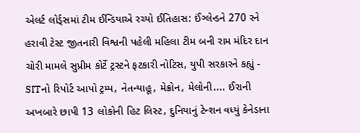એલર્ટ લોર્ડ્સમાં ટીમ ઈન્ડિયાએ રચ્યો ઈતિહાસ: ઈંગ્લેન્ડને 270 રને હરાવી ટેસ્ટ જીતનારી વિશ્વની પહેલી મહિલા ટીમ બની રામ મંદિર દાન ચોરી મામલે સુપ્રીમ કોર્ટે ટ્રસ્ટને ફટકારી નોટિસ, યુપી સરકારને કહ્યું - SITનો રિપોર્ટ આપો ટ્રમ્પ, નેતન્યાહૂ, મેક્રોન, મેલોની.... ઈરાની અખબારે છાપી 13 લોકોની હિટ લિસ્ટ, દુનિયાનું ટેન્શન વધ્યું કેનેડાના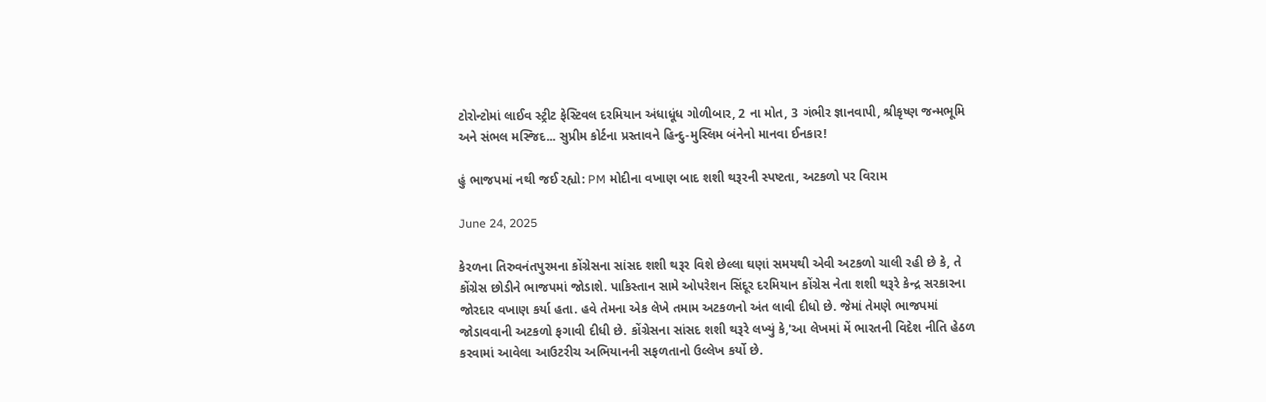ટોરોન્ટોમાં લાઈવ સ્ટ્રીટ ફેસ્ટિવલ દરમિયાન અંધાધૂંધ ગોળીબાર, 2 ના મોત, 3 ગંભીર જ્ઞાનવાપી, શ્રીકૃષ્ણ જન્મભૂમિ અને સંભલ મસ્જિદ... સુપ્રીમ કોર્ટના પ્રસ્તાવને હિન્દુ-મુસ્લિમ બંનેનો માનવા ઈનકાર!

હું ભાજપમાં નથી જઈ રહ્યો: PM મોદીના વખાણ બાદ શશી થરૂરની સ્પષ્ટતા, અટકળો પર વિરામ

June 24, 2025

કેરળના તિરુવનંતપુરમના કોંગ્રેસના સાંસદ શશી થરૂર વિશે છેલ્લા ઘણાં સમયથી એવી અટકળો ચાલી રહી છે કે, તે કોંગ્રેસ છોડીને ભાજપમાં જોડાશે. પાકિસ્તાન સામે ઓપરેશન સિંદૂર દરમિયાન કોંગ્રેસ નેતા શશી થરૂરે કેન્દ્ર સરકારના જોરદાર વખાણ કર્યા હતા. હવે તેમના એક લેખે તમામ અટકળનો અંત લાવી દીધો છે. જેમાં તેમણે ભાજપમાં જોડાવવાની અટકળો ફગાવી દીધી છે. કોંગ્રેસના સાંસદ શશી થરૂરે લખ્યું કે,'આ લેખમાં મેં ભારતની વિદેશ નીતિ હેઠળ કરવામાં આવેલા આઉટરીચ અભિયાનની સફળતાનો ઉલ્લેખ કર્યો છે.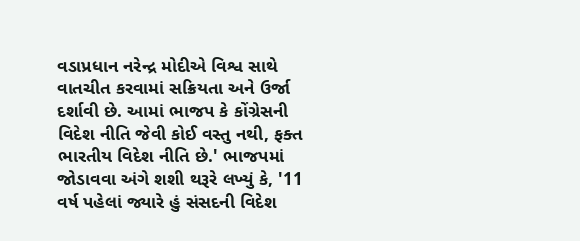વડાપ્રધાન નરેન્દ્ર મોદીએ વિશ્વ સાથે વાતચીત કરવામાં સક્રિયતા અને ઉર્જા દર્શાવી છે. આમાં ભાજપ કે કોંગ્રેસની વિદેશ નીતિ જેવી કોઈ વસ્તુ નથી, ફક્ત ભારતીય વિદેશ નીતિ છે.' ભાજપમાં જોડાવવા અંગે શશી થરૂરે લખ્યું કે, '11 વર્ષ પહેલાં જ્યારે હું સંસદની વિદેશ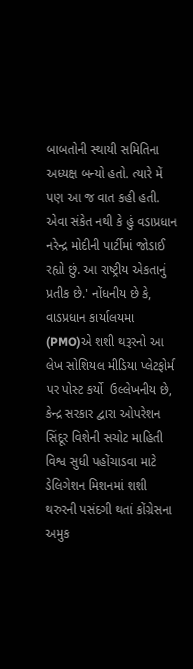બાબતોની સ્થાયી સમિતિના અધ્યક્ષ બન્યો હતો. ત્યારે મેં પણ આ જ વાત કહી હતી. એવા સંકેત નથી કે હું વડાપ્રધાન નરેન્દ્ર મોદીની પાર્ટીમાં જોડાઈ રહ્યો છું. આ રાષ્ટ્રીય એકતાનું પ્રતીક છે.' નોંધનીય છે કે, વાડપ્રધાન કાર્યાલયમા (PMO)એ શશી થરૂરનો આ લેખ સોશિયલ મીડિયા પ્લેટફોર્મ પર પોસ્ટ કર્યો  ઉલ્લેખનીય છે, કેન્દ્ર સરકાર દ્વારા ઓપરેશન સિંદૂર વિશેની સચોટ માહિતી વિશ્વ સુધી પહોંચાડવા માટે ડેલિગેશન મિશનમાં શશી થરુરની પસંદગી થતાં કોંગ્રેસના અમુક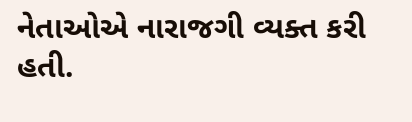નેતાઓએ નારાજગી વ્યક્ત કરી હતી.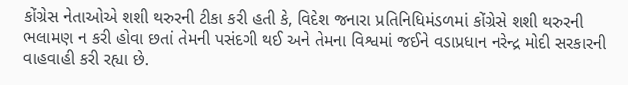કોંગ્રેસ નેતાઓએ શશી થરુરની ટીકા કરી હતી કે, વિદેશ જનારા પ્રતિનિધિમંડળમાં કોંગ્રેસે શશી થરુરની ભલામણ ન કરી હોવા છતાં તેમની પસંદગી થઈ અને તેમના વિશ્વમાં જઈને વડાપ્રધાન નરેન્દ્ર મોદી સરકારની વાહવાહી કરી રહ્યા છે.